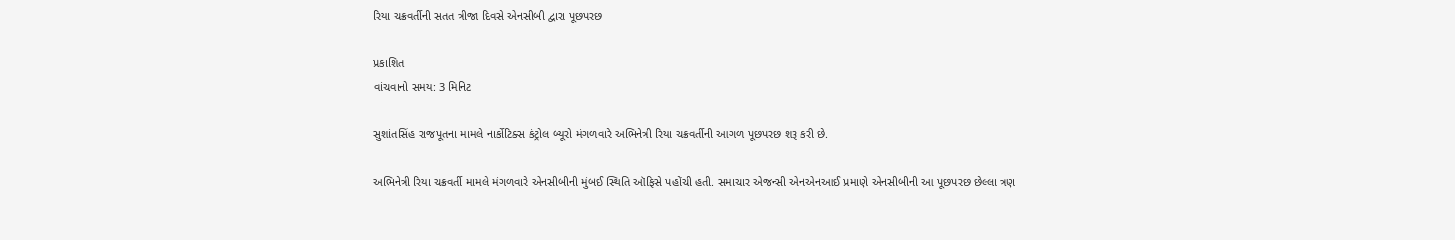રિયા ચક્રવર્તીની સતત ત્રીજા દિવસે એનસીબી દ્વારા પૂછપરછ

પ્રકાશિત
વાંચવાનો સમય: 3 મિનિટ

સુશાંતસિંહ રાજપૂતના મામલે નાર્કોટિક્સ કંટ્રોલ બ્યૂરો મંગળવારે અભિનેત્રી રિયા ચક્રવર્તીની આગળ પૂછપરછ શરૂ કરી છે.

અભિનેત્રી રિયા ચક્રવર્તી મામલે મંગળવારે એનસીબીની મુંબઈ સ્થિતિ ઑફિસે પહોંચી હતી. સમાચાર એજન્સી એનએનઆઈ પ્રમાણે એનસીબીની આ પૂછપરછ છેલ્લા ત્રણ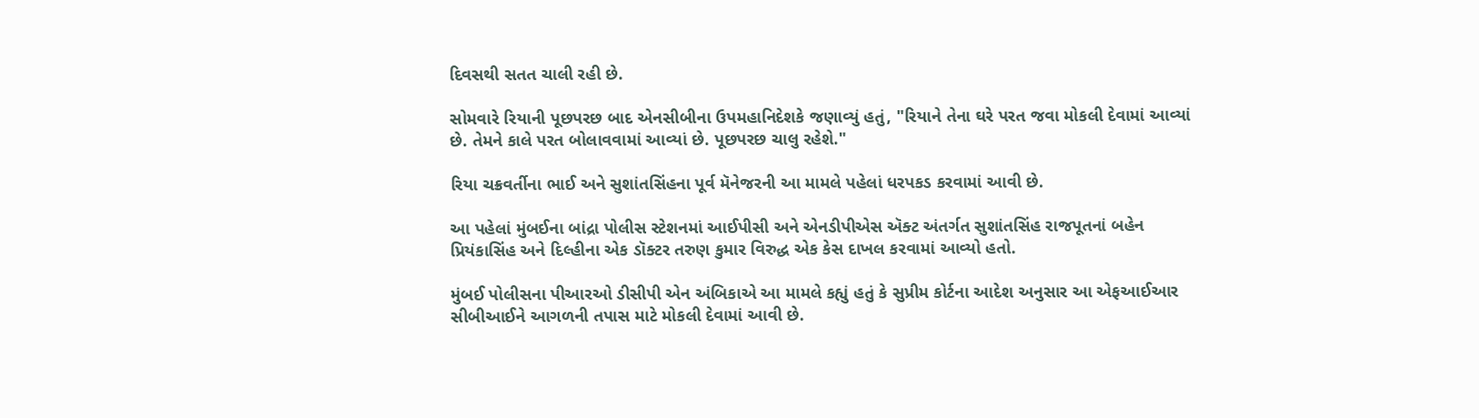દિવસથી સતત ચાલી રહી છે.

સોમવારે રિયાની પૂછપરછ બાદ એનસીબીના ઉપમહાનિદેશકે જણાવ્યું હતું, "રિયાને તેના ઘરે પરત જવા મોકલી દેવામાં આવ્યાં છે. તેમને કાલે પરત બોલાવવામાં આવ્યાં છે. પૂછપરછ ચાલુ રહેશે."

રિયા ચક્રવર્તીના ભાઈ અને સુશાંતસિંહના પૂર્વ મૅનેજરની આ મામલે પહેલાં ધરપકડ કરવામાં આવી છે.

આ પહેલાં મુંબઈના બાંદ્રા પોલીસ સ્ટેશનમાં આઈપીસી અને એનડીપીએસ ઍક્ટ અંતર્ગત સુશાંતસિંહ રાજપૂતનાં બહેન પ્રિયંકાસિંહ અને દિલ્હીના એક ડૉક્ટર તરુણ કુમાર વિરુદ્ધ એક કેસ દાખલ કરવામાં આવ્યો હતો.

મુંબઈ પોલીસના પીઆરઓ ડીસીપી એન અંબિકાએ આ મામલે કહ્યું હતું કે સુપ્રીમ કોર્ટના આદેશ અનુસાર આ એફઆઈઆર સીબીઆઈને આગળની તપાસ માટે મોકલી દેવામાં આવી છે.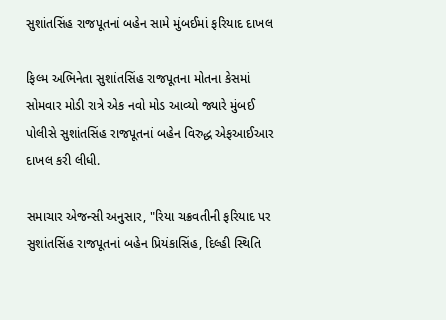સુશાંતસિંહ રાજપૂતનાં બહેન સામે મુંબઈમાં ફરિયાદ દાખલ

ફિલ્મ અભિનેતા સુશાંતસિંહ રાજપૂતના મોતના કેસમાં સોમવાર મોડી રાત્રે એક નવો મોડ આવ્યો જ્યારે મુંબઈ પોલીસે સુશાંતસિંહ રાજપૂતનાં બહેન વિરુદ્ધ એફઆઈઆર દાખલ કરી લીધી.

સમાચાર એજન્સી અનુસાર, "રિયા ચક્રવતીની ફરિયાદ પર સુશાંતસિંહ રાજપૂતનાં બહેન પ્રિયંકાસિંહ, દિલ્હી સ્થિતિ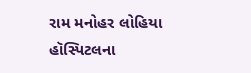રામ મનોહર લોહિયા હૉસ્પિટલના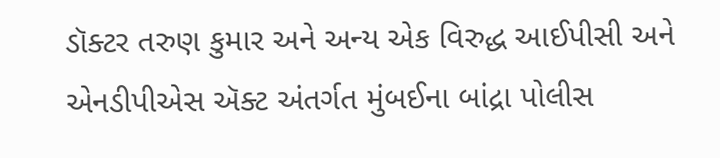ડૉક્ટર તરુણ કુમાર અને અન્ય એક વિરુદ્ધ આઈપીસી અને એનડીપીએસ ઍક્ટ અંતર્ગત મુંબઈના બાંદ્રા પોલીસ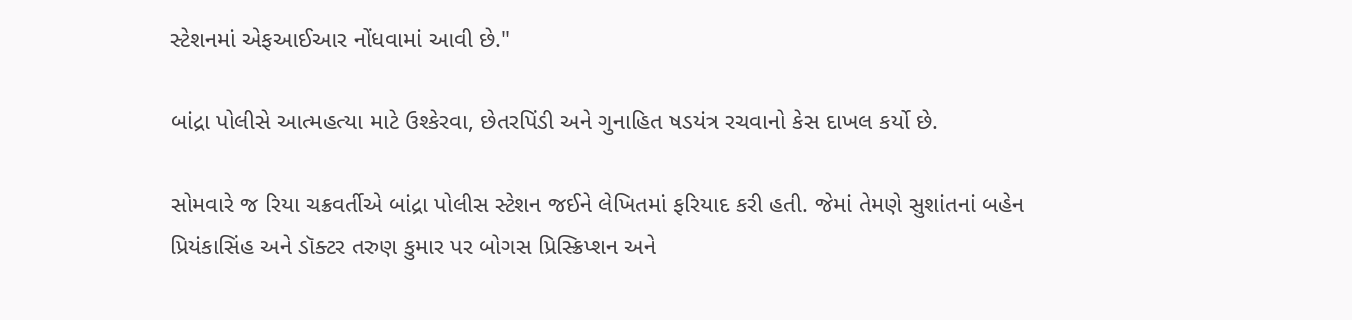સ્ટેશનમાં એફઆઈઆર નોંધવામાં આવી છે."

બાંદ્રા પોલીસે આત્મહત્યા માટે ઉશ્કેરવા, છેતરપિંડી અને ગુનાહિત ષડયંત્ર રચવાનો કેસ દાખલ કર્યો છે.

સોમવારે જ રિયા ચક્રવર્તીએ બાંદ્રા પોલીસ સ્ટેશન જઈને લેખિતમાં ફરિયાદ કરી હતી. જેમાં તેમણે સુશાંતનાં બહેન પ્રિયંકાસિંહ અને ડૉક્ટર તરુણ કુમાર પર બોગસ પ્રિસ્ક્રિપ્શન અને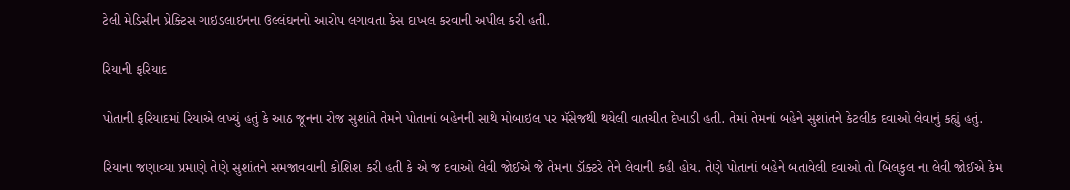ટેલી મેડિસીન પ્રેક્ટિસ ગાઇડલાઇનના ઉલ્લંઘનનો આરોપ લગાવતા કેસ દાખલ કરવાની અપીલ કરી હતી.

રિયાની ફરિયાદ

પોતાની ફરિયાદમાં રિયાએ લખ્યું હતું કે આઠ જૂનના રોજ સુશાંતે તેમને પોતાનાં બહેનની સાથે મોબાઇલ પર મૅસેજથી થયેલી વાતચીત દેખાડી હતી. તેમાં તેમનાં બહેને સુશાંતને કેટલીક દવાઓ લેવાનું કહ્યું હતું.

રિયાના જણાવ્યા પ્રમાણે તેણે સુશાંતને સમજાવવાની કોશિશ કરી હતી કે એ જ દવાઓ લેવી જોઈએ જે તેમના ડૉક્ટરે તેને લેવાની કહી હોય. તેણે પોતાનાં બહેને બતાવેલી દવાઓ તો બિલકુલ ના લેવી જોઈએ કેમ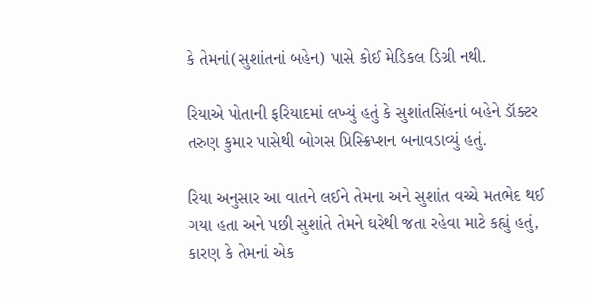કે તેમનાં(સુશાંતનાં બહેન) પાસે કોઈ મેડિકલ ડિગ્રી નથી.

રિયાએ પોતાની ફરિયાદમાં લખ્યું હતું કે સુશાંતસિંહનાં બહેને ડૉક્ટર તરુણ કુમાર પાસેથી બોગસ પ્રિસ્ક્રિપ્શન બનાવડાવ્યું હતું.

રિયા અનુસાર આ વાતને લઈને તેમના અને સુશાંત વચ્ચે મતભેદ થઈ ગયા હતા અને પછી સુશાંતે તેમને ઘરેથી જતા રહેવા માટે કહ્યું હતું, કારણ કે તેમનાં એક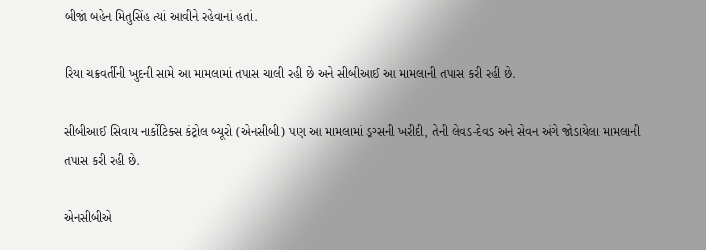બીજાં બહેન મિતુસિંહ ત્યાં આવીને રહેવાનાં હતાં.

રિયા ચક્રવર્તીની ખુદની સામે આ મામલામાં તપાસ ચાલી રહી છે અને સીબીઆઈ આ મામલાની તપાસ કરી રહી છે.

સીબીઆઈ સિવાય નાર્કોટિક્સ કંટ્રોલ બ્યૂરો (એનસીબી) પણ આ મામલામાં ડ્રગ્સની ખરીદી, તેની લેવડ-દેવડ અને સેવન અંગે જોડાયેલા મામલાની તપાસ કરી રહી છે.

એનસીબીએ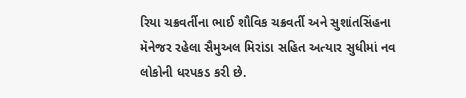રિયા ચક્રવર્તીના ભાઈ શૌવિક ચક્રવર્તી અને સુશાંતસિંહના મૅનેજર રહેલા સૈમુઅલ મિરાંડા સહિત અત્યાર સુધીમાં નવ લોકોની ધરપકડ કરી છે.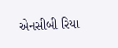એનસીબી રિયા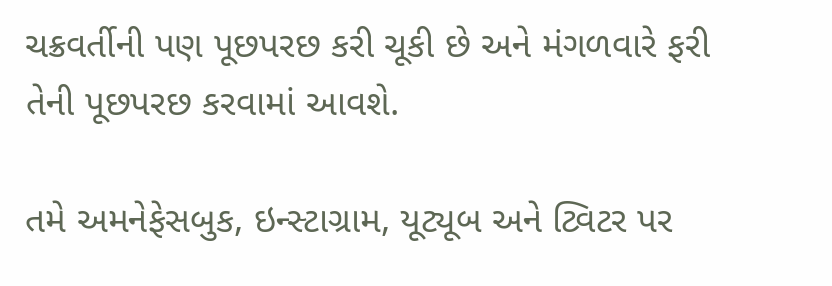ચક્રવર્તીની પણ પૂછપરછ કરી ચૂકી છે અને મંગળવારે ફરી તેની પૂછપરછ કરવામાં આવશે.

તમે અમનેફેસબુક, ઇન્સ્ટાગ્રામ, યૂટ્યૂબ અને ટ્વિટર પર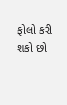ફોલો કરી શકો છો